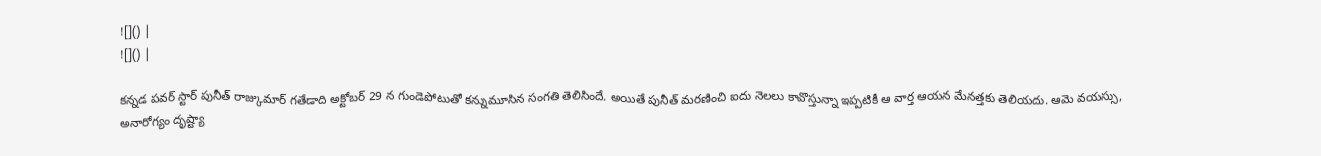![]() |
![]() |

కన్నడ పవర్ స్టార్ పునీత్ రాజ్కుమార్ గతేడాది అక్టోబర్ 29 న గుండెపోటుతో కన్నుమూసిన సంగతి తెలిసిందే. అయితే పునీత్ మరణించి ఐదు నెలలు కావొస్తున్నా ఇప్పటికీ ఆ వార్త ఆయన మేనత్తకు తెలియదు. ఆమె వయస్సు, అనారోగ్యం దృష్ట్యా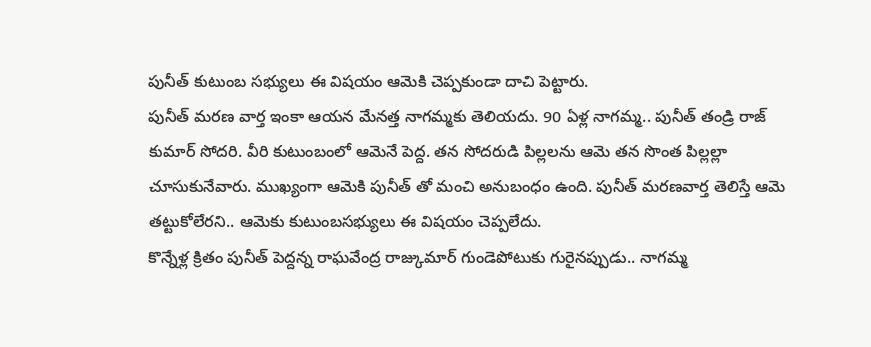పునీత్ కుటుంబ సభ్యులు ఈ విషయం ఆమెకి చెప్పకుండా దాచి పెట్టారు.
పునీత్ మరణ వార్త ఇంకా ఆయన మేనత్త నాగమ్మకు తెలియదు. 90 ఏళ్ల నాగమ్మ.. పునీత్ తండ్రి రాజ్ కుమార్ సోదరి. వీరి కుటుంబంలో ఆమెనే పెద్ద. తన సోదరుడి పిల్లలను ఆమె తన సొంత పిల్లల్లా చూసుకునేవారు. ముఖ్యంగా ఆమెకి పునీత్ తో మంచి అనుబంధం ఉంది. పునీత్ మరణవార్త తెలిస్తే ఆమె తట్టుకోలేరని.. ఆమెకు కుటుంబసభ్యులు ఈ విషయం చెప్పలేదు.
కొన్నేళ్ల క్రితం పునీత్ పెద్దన్న రాఘవేంద్ర రాజ్కుమార్ గుండెపోటుకు గురైనప్పుడు.. నాగమ్మ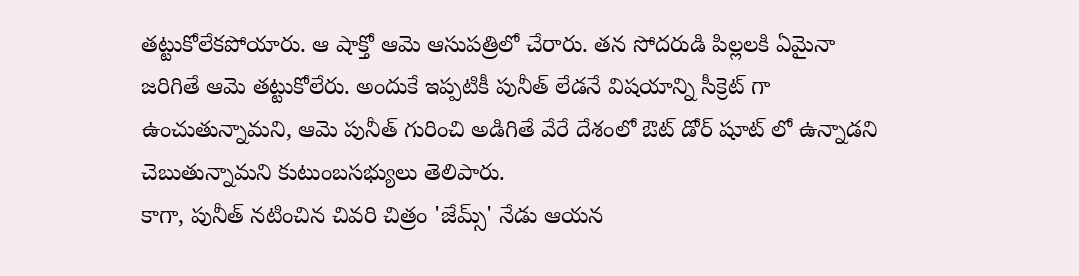తట్టుకోలేకపోయారు. ఆ షాక్తో ఆమె ఆసుపత్రిలో చేరారు. తన సోదరుడి పిల్లలకి ఏమైనా జరిగితే ఆమె తట్టుకోలేరు. అందుకే ఇప్పటికీ పునీత్ లేడనే విషయాన్ని సీక్రెట్ గా ఉంచుతున్నామని, ఆమె పునీత్ గురించి అడిగితే వేరే దేశంలో ఔట్ డోర్ షూట్ లో ఉన్నాడని చెబుతున్నామని కుటుంబసభ్యులు తెలిపారు.
కాగా, పునీత్ నటించిన చివరి చిత్రం 'జేమ్స్' నేడు ఆయన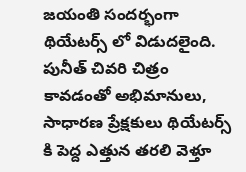జయంతి సందర్భంగా థియేటర్స్ లో విడుదలైంది. పునీత్ చివరి చిత్రం కావడంతో అభిమానులు, సాధారణ ప్రేక్షకులు థియేటర్స్ కి పెద్ద ఎత్తున తరలి వెళ్తూ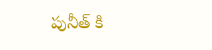పునీత్ కి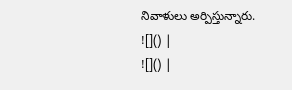నివాళులు అర్పిస్తున్నారు.
![]() |
![]() |